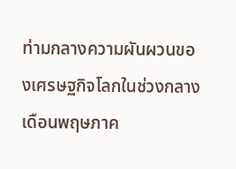ท่ามกลางความผันผวนของเศรษฐกิจโลกในช่วงกลางเดือนพฤษภาค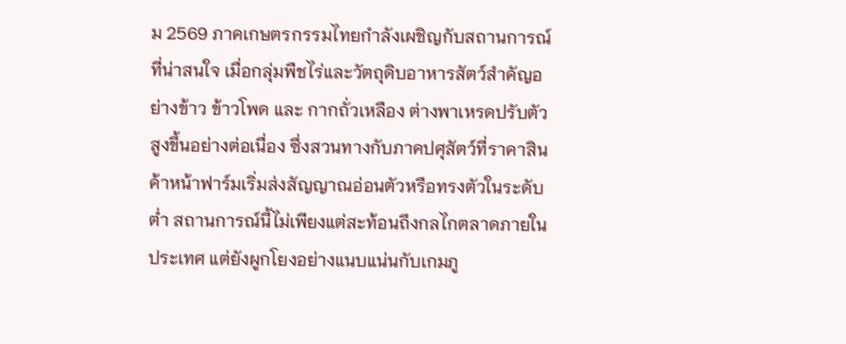ม 2569 ภาคเกษตรกรรมไทยกำลังเผชิญกับสถานการณ์ที่น่าสนใจ เมื่อกลุ่มพืชไร่และวัตถุดิบอาหารสัตว์สำคัญอย่างข้าว ข้าวโพด และ กากถั่วเหลือง ต่างพาเหรดปรับตัวสูงขึ้นอย่างต่อเนื่อง ซึ่งสวนทางกับภาคปศุสัตว์ที่ราคาสินค้าหน้าฟาร์มเริ่มส่งสัญญาณอ่อนตัวหรือทรงตัวในระดับต่ำ สถานการณ์นี้ไม่เพียงแต่สะท้อนถึงกลไกตลาดภายในประเทศ แต่ยังผูกโยงอย่างแนบแน่นกับเกมภู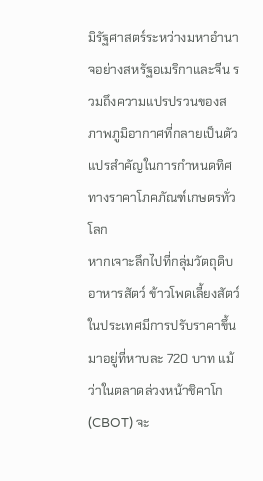มิรัฐศาสตร์ระหว่างมหาอำนาจอย่างสหรัฐอเมริกาและจีน รวมถึงความแปรปรวนของสภาพภูมิอากาศที่กลายเป็นตัวแปรสำคัญในการกำหนดทิศทางราคาโภคภัณฑ์เกษตรทั่วโลก
หากเจาะลึกไปที่กลุ่มวัตถุดิบอาหารสัตว์ ข้าวโพดเลี้ยงสัตว์ ในประเทศมีการปรับราคาขึ้นมาอยู่ที่หาบละ 720 บาท แม้ว่าในตลาดล่วงหน้าชิคาโก (CBOT) จะ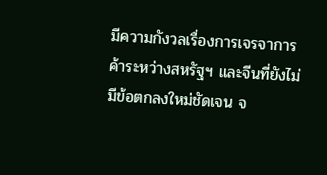มีความกังวลเรื่องการเจรจาการค้าระหว่างสหรัฐฯ และจีนที่ยังไม่มีข้อตกลงใหม่ชัดเจน จ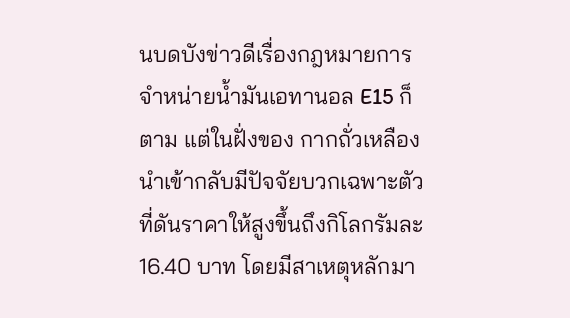นบดบังข่าวดีเรื่องกฎหมายการจำหน่ายน้ำมันเอทานอล E15 ก็ตาม แต่ในฝั่งของ กากถั่วเหลือง นำเข้ากลับมีปัจจัยบวกเฉพาะตัวที่ดันราคาให้สูงขึ้นถึงกิโลกรัมละ 16.40 บาท โดยมีสาเหตุหลักมา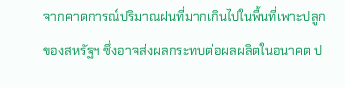จากคาดการณ์ปริมาณฝนที่มากเกินไปในพื้นที่เพาะปลูกของสหรัฐฯ ซึ่งอาจส่งผลกระทบต่อผลผลิตในอนาคต ป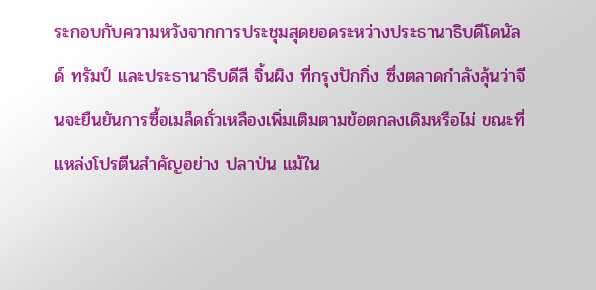ระกอบกับความหวังจากการประชุมสุดยอดระหว่างประธานาธิบดีโดนัลด์ ทรัมป์ และประธานาธิบดีสี จิ้นผิง ที่กรุงปักกิ่ง ซึ่งตลาดกำลังลุ้นว่าจีนจะยืนยันการซื้อเมล็ดถั่วเหลืองเพิ่มเติมตามข้อตกลงเดิมหรือไม่ ขณะที่แหล่งโปรตีนสำคัญอย่าง ปลาป่น แม้ใน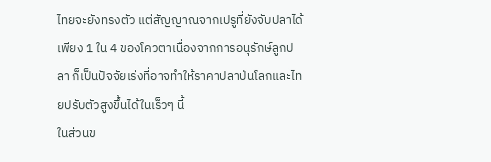ไทยจะยังทรงตัว แต่สัญญาณจากเปรูที่ยังจับปลาได้เพียง 1 ใน 4 ของโควตาเนื่องจากการอนุรักษ์ลูกปลา ก็เป็นปัจจัยเร่งที่อาจทำให้ราคาปลาป่นโลกและไทยปรับตัวสูงขึ้นได้ในเร็วๆ นี้
ในส่วนข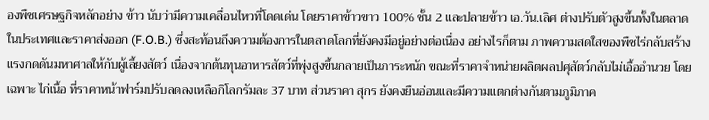องพืชเศรษฐกิจหลักอย่าง ข้าว นับว่ามีความเคลื่อนไหวที่โดดเด่น โดยราคาข้าวขาว 100% ชั้น 2 และปลายข้าว เอ.วัน.เลิศ ต่างปรับตัวสูงขึ้นทั้งในตลาดในประเทศและราคาส่งออก (F.O.B.) ซึ่งสะท้อนถึงความต้องการในตลาดโลกที่ยังคงมีอยู่อย่างต่อเนื่อง อย่างไรก็ตาม ภาพความสดใสของพืชไร่กลับสร้างแรงกดดันมหาศาลให้กับผู้เลี้ยงสัตว์ เนื่องจากต้นทุนอาหารสัตว์ที่พุ่งสูงขึ้นกลายเป็นภาระหนัก ขณะที่ราคาจำหน่ายผลิตผลปศุสัตว์กลับไม่เอื้ออำนวย โดยเฉพาะ ไก่เนื้อ ที่ราคาหน้าฟาร์มปรับลดลงเหลือกิโลกรัมละ 37 บาท ส่วนราคา สุกร ยังคงยืนอ่อนและมีความแตกต่างกันตามภูมิภาค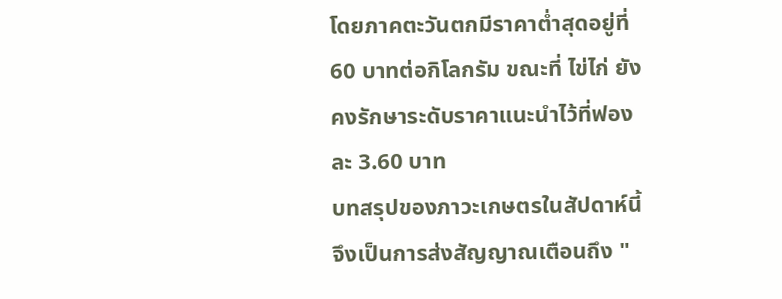โดยภาคตะวันตกมีราคาต่ำสุดอยู่ที่ 60 บาทต่อกิโลกรัม ขณะที่ ไข่ไก่ ยังคงรักษาระดับราคาแนะนำไว้ที่ฟองละ 3.60 บาท
บทสรุปของภาวะเกษตรในสัปดาห์นี้จึงเป็นการส่งสัญญาณเตือนถึง "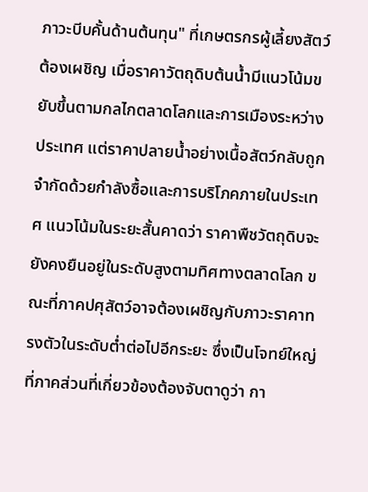ภาวะบีบคั้นด้านต้นทุน" ที่เกษตรกรผู้เลี้ยงสัตว์ต้องเผชิญ เมื่อราคาวัตถุดิบต้นน้ำมีแนวโน้มขยับขึ้นตามกลไกตลาดโลกและการเมืองระหว่างประเทศ แต่ราคาปลายน้ำอย่างเนื้อสัตว์กลับถูกจำกัดด้วยกำลังซื้อและการบริโภคภายในประเทศ แนวโน้มในระยะสั้นคาดว่า ราคาพืชวัตถุดิบจะยังคงยืนอยู่ในระดับสูงตามทิศทางตลาดโลก ขณะที่ภาคปศุสัตว์อาจต้องเผชิญกับภาวะราคาทรงตัวในระดับต่ำต่อไปอีกระยะ ซึ่งเป็นโจทย์ใหญ่ที่ภาคส่วนที่เกี่ยวข้องต้องจับตาดูว่า กา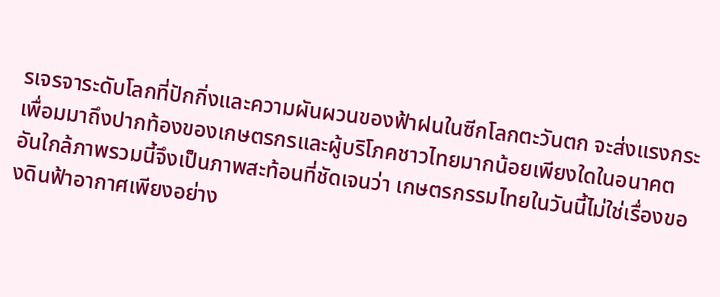รเจรจาระดับโลกที่ปักกิ่งและความผันผวนของฟ้าฝนในซีกโลกตะวันตก จะส่งแรงกระเพื่อมมาถึงปากท้องของเกษตรกรและผู้บริโภคชาวไทยมากน้อยเพียงใดในอนาคตอันใกล้ภาพรวมนี้จึงเป็นภาพสะท้อนที่ชัดเจนว่า เกษตรกรรมไทยในวันนี้ไม่ใช่เรื่องของดินฟ้าอากาศเพียงอย่าง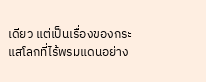เดียว แต่เป็นเรื่องของกระแสโลกที่ไร้พรมแดนอย่าง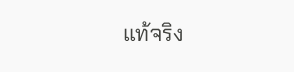แท้จริง